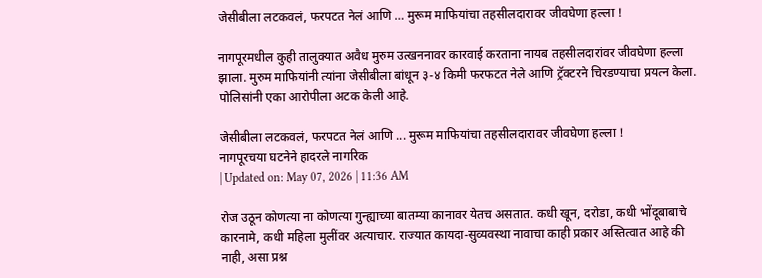जेसीबीला लटकवलं, फरपटत नेलं आणि … मुरूम माफियांचा तहसीलदारावर जीवघेणा हल्ला !

नागपूरमधील कुही तालुक्यात अवैध मुरुम उत्खननावर कारवाई करताना नायब तहसीलदारांवर जीवघेणा हल्ला झाला. मुरुम माफियांनी त्यांना जेसीबीला बांधून ३-४ किमी फरफटत नेले आणि ट्रॅक्टरने चिरडण्याचा प्रयत्न केला. पोलिसांनी एका आरोपीला अटक केली आहे.

जेसीबीला लटकवलं, फरपटत नेलं आणि ... मुरूम माफियांचा तहसीलदारावर जीवघेणा हल्ला !
नागपूरचया घटनेने हादरले नागरिक
| Updated on: May 07, 2026 | 11:36 AM

रोज उठून कोणत्या ना कोणत्या गुन्ह्याच्या बातम्या कानावर येतच असतात. कधी खून, दरोडा, कधी भोंदूबाबाचे कारनामे, कधी महिला मुलींवर अत्याचार. राज्यात कायदा-सुव्यवस्था नावाचा काही प्रकार अस्तित्वात आहे की नाही, असा प्रश्न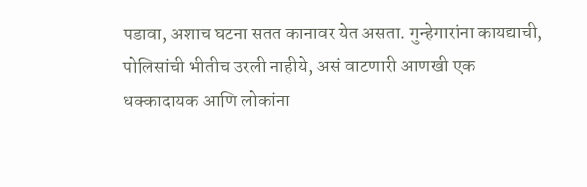पडावा, अशाच घटना सतत कानावर येत असता. गुन्हेगारांना कायद्याची, पोलिसांची भीतीच उरली नाहीये, असं वाटणारी आणखी एक धक्कादायक आणि लोकांना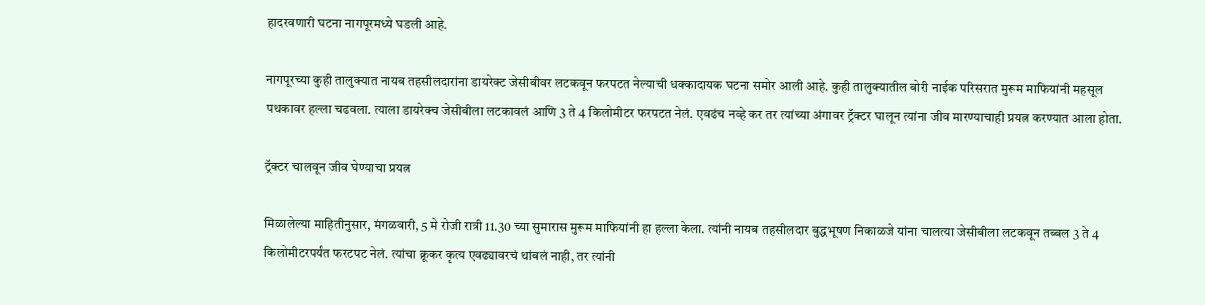हादरवणारी घटना नागपूरमध्ये घडली आहे.

नागपूरच्या कुही तालुक्यात नायब तहसीलदारांना डायरेक्ट जेसीबीवर लटकवून फरपटत नेल्याची धक्कादायक घटना समोर आली आहे. कुही तालुक्यातील बोरी नाईक परिसरात मुरूम माफियांनी महसूल पथकावर हल्ला चढवला. त्याला डायरेक्च जेसीबीला लटकावलं आणि 3 ते 4 किलोमीटर फरपटत नेलं. एवढंच नव्हे कर तर त्यांच्या अंगावर ट्रॅक्टर घालून त्यांना जीव मारण्याचाही प्रयत्न करण्यात आला होता.

ट्रॅक्टर चालवून जीव घेण्याचा प्रयत्न

मिळालेल्या माहितीनुसार, मंगळवारी, 5 मे रोजी रात्री 11.30 च्या सुमारास मुरूम माफियांनी हा हल्ला केला. त्यांनी नायब तहसीलदार बुद्धभूषण निकाळजे यांना चालत्या जेसीबीला लटकवून तब्बल 3 ते 4 किलोमीटरपर्यंत फरटपट नेलं. त्यांचा क्रूकर कृत्य एवढ्यावरचं थांबलं नाही, तर त्यांनी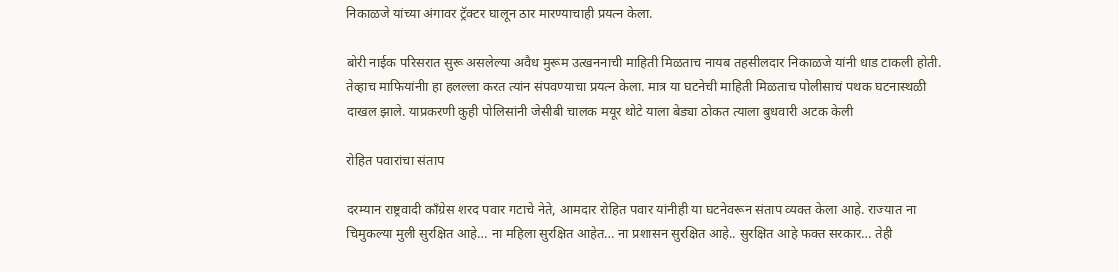निकाळजे यांच्या अंगावर ट्रॅक्टर घालून ठार मारण्याचाही प्रयत्न केला.

बोरी नाईक परिसरात सुरू असलेल्या अवैध मुरूम उत्खननाची माहिती मिळताच नायब तहसीलदार निकाळजे यांनी धाड टाकली होती. तेव्हाच माफियांनीा हा हलल्ला करत त्यांन संपवण्याचा प्रयत्न केला. मात्र या घटनेची माहिती मिळताच पोलीसाचं पथक घटनास्थळी दाखल झाले. याप्रकरणी कुही पोलिसांनी जेसीबी चालक मयूर थोटे याला बेड्या ठोकत त्याला बुधवारी अटक केली

रोहित पवारांचा संताप

दरम्यान राष्ट्रवादी काँग्रेस शरद पवार गटाचे नेते, आमदार रोहित पवार यांनीही या घटनेवरून संताप व्यक्त केला आहे. राज्यात ना चिमुकल्या मुली सुरक्षित आहे… ना महिला सुरक्षित आहेत… ना प्रशासन सुरक्षित आहे.. सुरक्षित आहे फक्त सरकार… तेही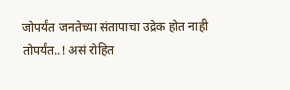जोपर्यंत जनतेच्या संतापाचा उद्रेक होत नाही तोपर्यंत..! असं रोहित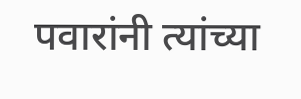पवारांनी त्यांच्या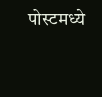पोस्टमध्ये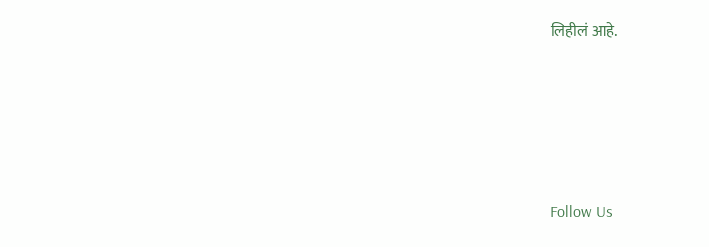लिहीलं आहे.





Follow Us